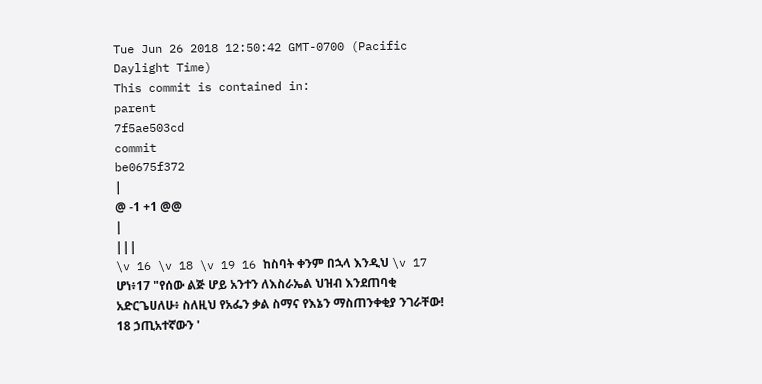Tue Jun 26 2018 12:50:42 GMT-0700 (Pacific Daylight Time)
This commit is contained in:
parent
7f5ae503cd
commit
be0675f372
|
@ -1 +1 @@
|
|||
\v 16 \v 18 \v 19 16 ከስባት ቀንም በኋላ እንዲህ \v 17 ሆነ፥17 "የሰው ልጅ ሆይ አንተን ለእስራኤል ህዝብ እንደጠባቂ አድርጌሀለሁ፥ ስለዚህ የአፌን ቃል ስማና የእኔን ማስጠንቀቂያ ንገራቸው! 18 ኃጢአተኛውን '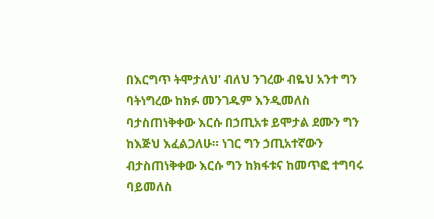በእርግጥ ትሞታለህ' ብለህ ንገረው ብዬህ አንተ ግን ባትነግረው ከክፉ መንገዱም እንዲመለስ ባታስጠነቅቀው እርሱ በኃጢአቱ ይሞታል ደሙን ግን ከእጅህ እፈልጋለሁ። ነገር ግን ኃጢአተኛውን ብታስጠነቅቀው እርሱ ግን ከክፋቱና ከመጥፎ ተግባሩ ባይመለስ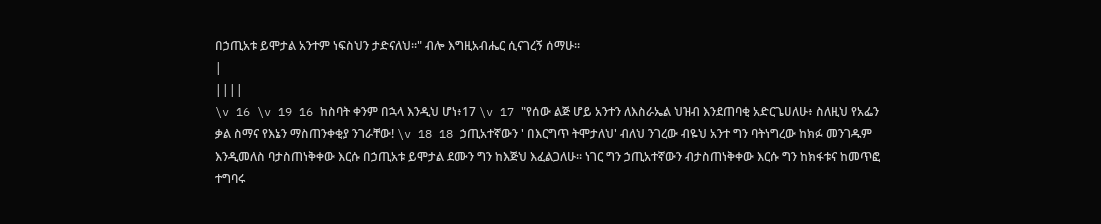በኃጢአቱ ይሞታል አንተም ነፍስህን ታድናለህ።" ብሎ እግዚአብሔር ሲናገረኝ ሰማሁ።
|
||||
\v 16 \v 19 16 ከስባት ቀንም በኋላ እንዲህ ሆነ፥17 \v 17 "የሰው ልጅ ሆይ አንተን ለእስራኤል ህዝብ እንደጠባቂ አድርጌሀለሁ፥ ስለዚህ የአፌን ቃል ስማና የእኔን ማስጠንቀቂያ ንገራቸው! \v 18 18 ኃጢአተኛውን ' በእርግጥ ትሞታለህ' ብለህ ንገረው ብዬህ አንተ ግን ባትነግረው ከክፉ መንገዱም እንዲመለስ ባታስጠነቅቀው እርሱ በኃጢአቱ ይሞታል ደሙን ግን ከእጅህ እፈልጋለሁ። ነገር ግን ኃጢአተኛውን ብታስጠነቅቀው እርሱ ግን ከክፋቱና ከመጥፎ ተግባሩ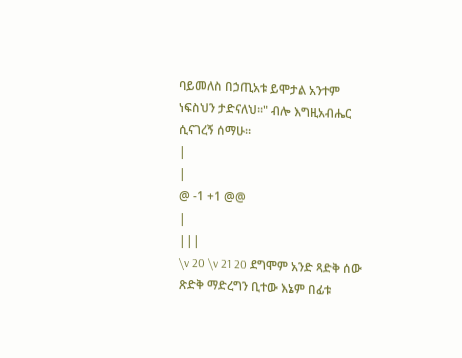ባይመለስ በኃጢአቱ ይሞታል አንተም ነፍስህን ታድናለህ።" ብሎ እግዚአብሔር ሲናገረኝ ሰማሁ።
|
|
@ -1 +1 @@
|
|||
\v 20 \v 21 20 ደግሞም አንድ ጻድቅ ሰው ጽድቅ ማድረግን ቢተው እኔም በፊቱ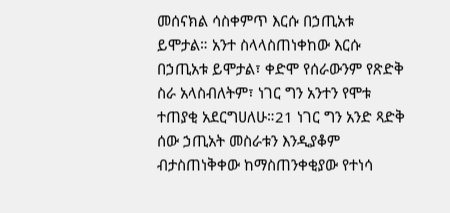መሰናክል ሳስቀምጥ እርሱ በኃጢአቱ ይሞታል። አንተ ስላላስጠነቀከው እርሱ በኃጢአቱ ይሞታል፣ ቀድሞ የሰራውንም የጽድቅ ስራ አላስብለትም፣ ነገር ግን አንተን የሞቱ ተጠያቂ አደርግሀለሁ።21 ነገር ግን አንድ ጻድቅ ሰው ኃጢአት መስራቱን እንዲያቆም ብታስጠነቅቀው ከማስጠንቀቂያው የተነሳ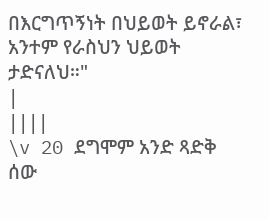በእርግጥኝነት በህይወት ይኖራል፣ አንተም የራስህን ህይወት ታድናለህ።"
|
||||
\v 20 ደግሞም አንድ ጻድቅ ሰው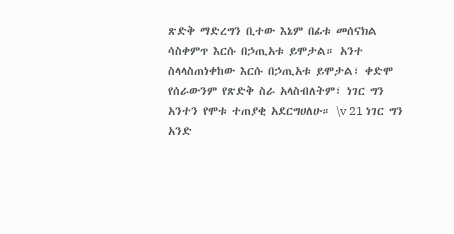ጽድቅ ማድረግን ቢተው እኔም በፊቱ መሰናክል ሳስቀምጥ እርሱ በኃጢአቱ ይሞታል። አንተ ስላላስጠነቀከው እርሱ በኃጢአቱ ይሞታል፣ ቀድሞ የሰራውንም የጽድቅ ስራ አላስብለትም፣ ነገር ግን አንተን የሞቱ ተጠያቂ አደርግሀለሁ። \v 21 ነገር ግን አንድ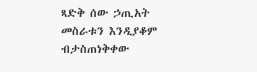ጻድቅ ሰው ኃጢአት መስራቱን እንዲያቆም ብታስጠነቅቀው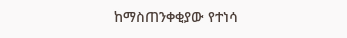ከማስጠንቀቂያው የተነሳ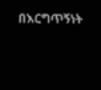በእርግጥኝነት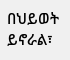በህይወት ይኖራል፣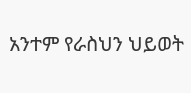አንተም የራስህን ህይወት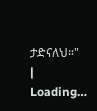ታድናለህ።"
|
Loading…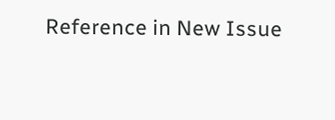Reference in New Issue